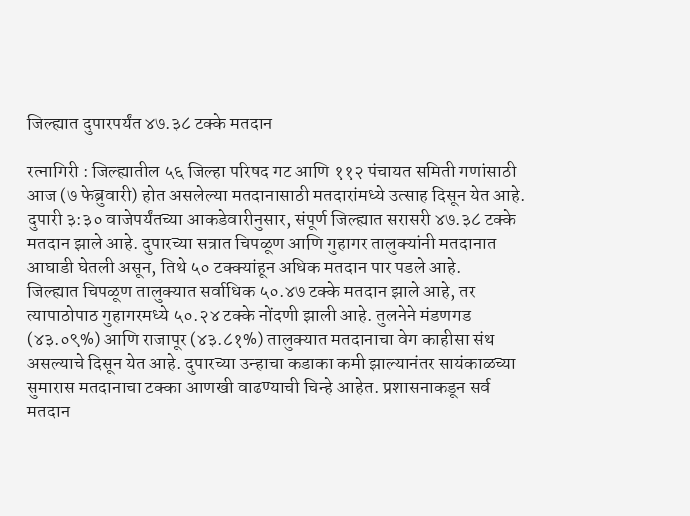जिल्ह्यात दुपारपर्यंत ४७.३८ टक्के मतदान

रत्नागिरी : जिल्ह्यातील ५६ जिल्हा परिषद गट आणि ११२ पंचायत समिती गणांसाठी आज (७ फेब्रुवारी) होत असलेल्या मतदानासाठी मतदारांमध्ये उत्साह दिसून येत आहे. दुपारी ३:३० वाजेपर्यंतच्या आकडेवारीनुसार, संपूर्ण जिल्ह्यात सरासरी ४७.३८ टक्के मतदान झाले आहे. दुपारच्या सत्रात चिपळूण आणि गुहागर तालुक्यांनी मतदानात आघाडी घेतली असून, तिथे ५० टक्क्यांहून अधिक मतदान पार पडले आहे.
जिल्ह्यात चिपळूण तालुक्यात सर्वाधिक ५०.४७ टक्के मतदान झाले आहे, तर त्यापाठोपाठ गुहागरमध्ये ५०.२४ टक्के नोंदणी झाली आहे. तुलनेने मंडणगड (४३.०९%) आणि राजापूर (४३.८१%) तालुक्यात मतदानाचा वेग काहीसा संथ असल्याचे दिसून येत आहे. दुपारच्या उन्हाचा कडाका कमी झाल्यानंतर सायंकाळच्या सुमारास मतदानाचा टक्का आणखी वाढण्याची चिन्हे आहेत. प्रशासनाकडून सर्व मतदान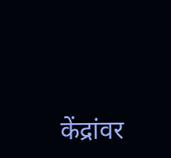केंद्रांवर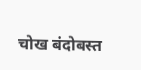चोख बंदोबस्त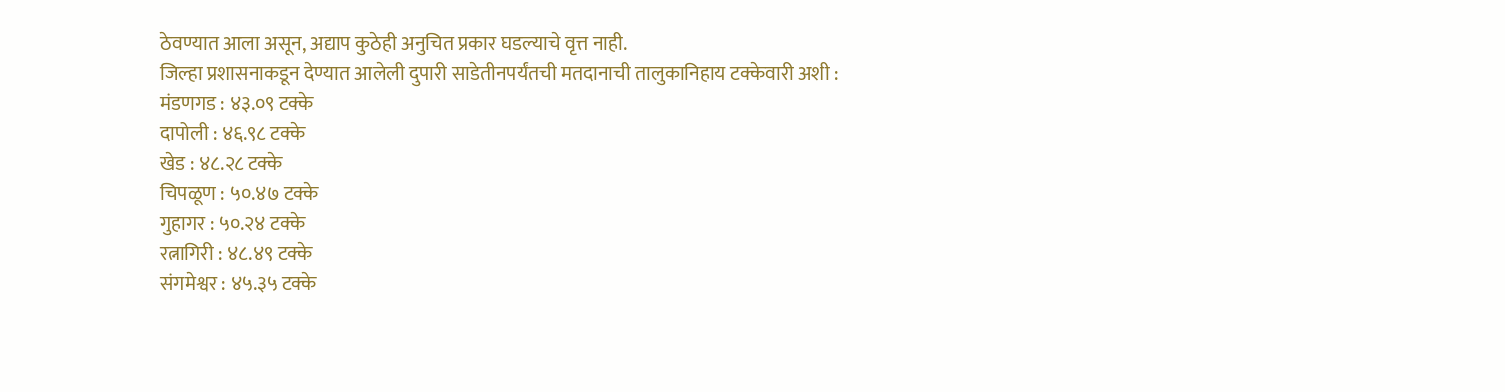ठेवण्यात आला असून, अद्याप कुठेही अनुचित प्रकार घडल्याचे वृत्त नाही.
जिल्हा प्रशासनाकडून देण्यात आलेली दुपारी साडेतीनपर्यंतची मतदानाची तालुकानिहाय टक्केवारी अशी :
मंडणगड : ४३.०९ टक्के
दापोली : ४६.९८ टक्के
खेड : ४८.२८ टक्के
चिपळूण : ५०.४७ टक्के
गुहागर : ५०.२४ टक्के
रत्नागिरी : ४८.४९ टक्के
संगमेश्वर : ४५.३५ टक्के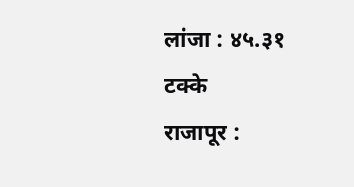लांजा : ४५.३१ टक्के
राजापूर :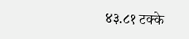४३.८१ टक्के